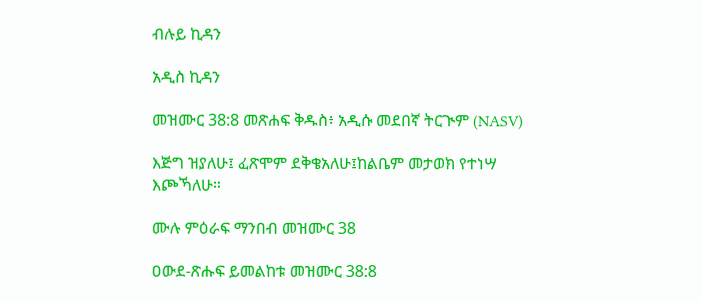ብሉይ ኪዳን

አዲስ ኪዳን

መዝሙር 38:8 መጽሐፍ ቅዱስ፥ አዲሱ መደበኛ ትርጒም (NASV)

እጅግ ዝያለሁ፤ ፈጽሞም ደቅቄአለሁ፤ከልቤም መታወክ የተነሣ እጮኻለሁ።

ሙሉ ምዕራፍ ማንበብ መዝሙር 38

ዐውደ-ጽሑፍ ይመልከቱ መዝሙር 38:8